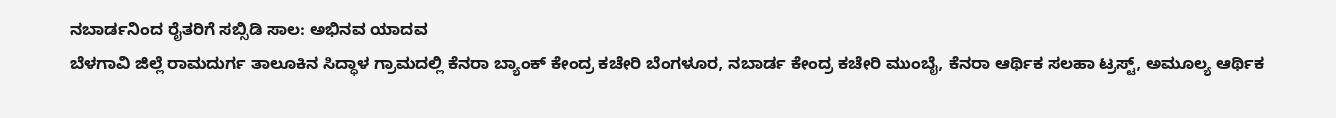ನಬಾರ್ಡನಿಂದ ರೈತರಿಗೆ ಸಬ್ಸಿಡಿ ಸಾಲ: ಅಭಿನವ ಯಾದವ
ಬೆಳಗಾವಿ ಜಿಲ್ಲೆ ರಾಮದುರ್ಗ ತಾಲೂಕಿನ ಸಿದ್ಧಾಳ ಗ್ರಾಮದಲ್ಲಿ ಕೆನರಾ ಬ್ಯಾಂಕ್ ಕೇಂದ್ರ ಕಚೇರಿ ಬೆಂಗಳೂರ, ನಬಾರ್ಡ ಕೇಂದ್ರ ಕಚೇರಿ ಮುಂಬೈ, ಕೆನರಾ ಆರ್ಥಿಕ ಸಲಹಾ ಟ್ರಸ್ಟ್, ಅಮೂಲ್ಯ ಆರ್ಥಿಕ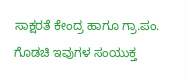ಸಾಕ್ಷರತೆ ಕೇಂದ್ರ ಹಾಗೂ ಗ್ರಾ.ಪಂ. ಗೊಡಚಿ ಇವುಗಳ ಸಂಯುಕ್ತ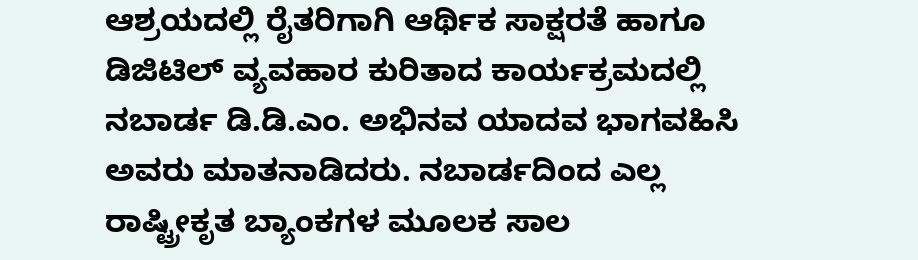ಆಶ್ರಯದಲ್ಲಿ ರೈತರಿಗಾಗಿ ಆರ್ಥಿಕ ಸಾಕ್ಷರತೆ ಹಾಗೂ ಡಿಜಿಟಿಲ್ ವ್ಯವಹಾರ ಕುರಿತಾದ ಕಾರ್ಯಕ್ರಮದಲ್ಲಿ ನಬಾರ್ಡ ಡಿ.ಡಿ.ಎಂ. ಅಭಿನವ ಯಾದವ ಭಾಗವಹಿಸಿ ಅವರು ಮಾತನಾಡಿದರು. ನಬಾರ್ಡದಿಂದ ಎಲ್ಲ ರಾಷ್ಟ್ರೀಕೃತ ಬ್ಯಾಂಕಗಳ ಮೂಲಕ ಸಾಲ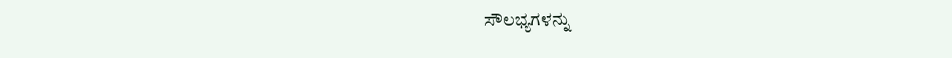ಸೌಲಭ್ಯಗಳನ್ನು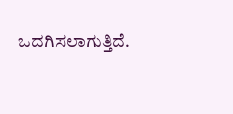ಒದಗಿಸಲಾಗುತ್ತಿದೆ.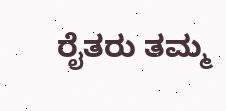ರೈತರು ತಮ್ಮ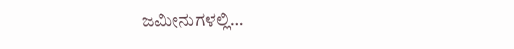ಜಮೀನುಗಳಲ್ಲಿ…